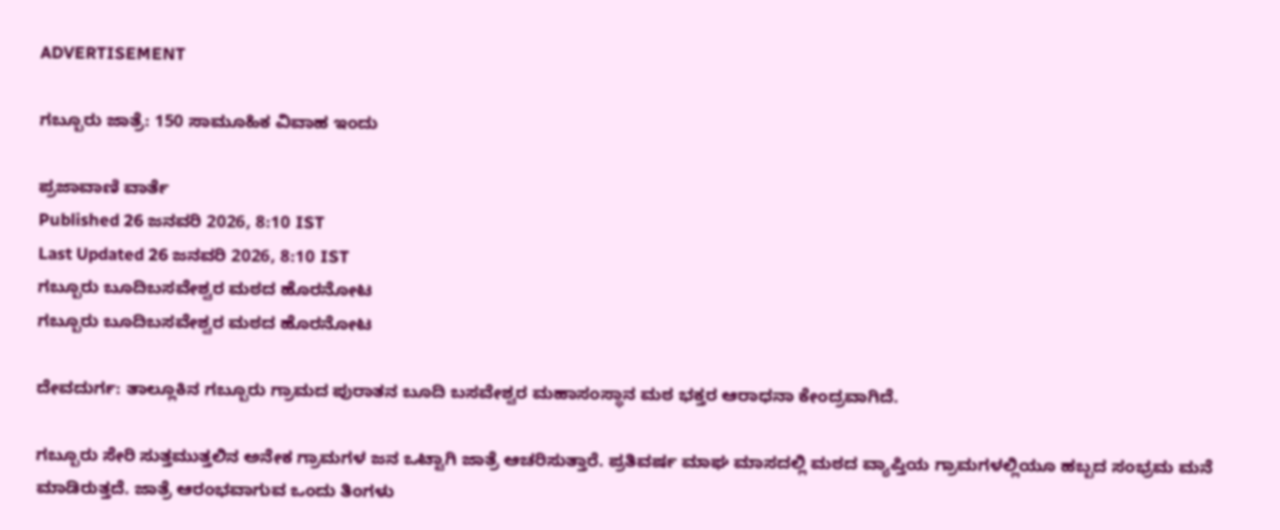ADVERTISEMENT

ಗಬ್ಬೂರು ಜಾತ್ರೆ: 150 ಸಾಮೂಹಿಕ ವಿವಾಹ ಇಂದು

ಪ್ರಜಾವಾಣಿ ವಾರ್ತೆ
Published 26 ಜನವರಿ 2026, 8:10 IST
Last Updated 26 ಜನವರಿ 2026, 8:10 IST
ಗಬ್ಬೂರು ಬೂದಿಬಸವೇಶ್ವರ ಮಠದ ಹೊರನೋಟ
ಗಬ್ಬೂರು ಬೂದಿಬಸವೇಶ್ವರ ಮಠದ ಹೊರನೋಟ

ದೇವದುರ್ಗ: ತಾಲ್ಲೂಕಿನ ಗಬ್ಬೂರು ಗ್ರಾಮದ ಪುರಾತನ ಬೂದಿ ಬಸವೇಶ್ವರ ಮಹಾಸಂಸ್ಥಾನ ಮಠ ಭಕ್ತರ ಆರಾಧನಾ ಕೇಂದ್ರವಾಗಿದೆ.

ಗಬ್ಬೂರು ಸೇರಿ ಸುತ್ತಮುತ್ತಲಿನ ಅನೇಕ ಗ್ರಾಮಗಳ ಜನ ಒಟ್ಟಾಗಿ ಜಾತ್ರೆ ಆಚರಿಸುತ್ತಾರೆ. ಪ್ರತಿವರ್ಷ ಮಾಘ ಮಾಸದಲ್ಲಿ ಮಠದ ವ್ಯಾಪ್ತಿಯ ಗ್ರಾಮಗಳಲ್ಲಿಯೂ ಹಬ್ಬದ ಸಂಭ್ರಮ ಮನೆ ಮಾಡಿರುತ್ತದೆ. ಜಾತ್ರೆ ಆರಂಭವಾಗುವ ಒಂದು ತಿಂಗಳು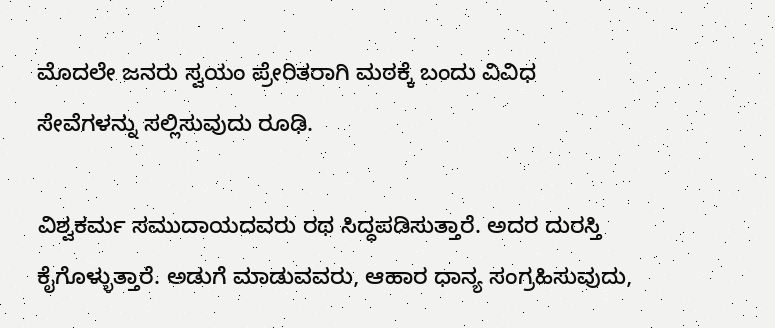ಮೊದಲೇ ಜನರು ಸ್ವಯಂ ಪ್ರೇರಿತರಾಗಿ ಮಠಕ್ಕೆ ಬಂದು ವಿವಿಧ ಸೇವೆಗಳನ್ನು ಸಲ್ಲಿಸುವುದು ರೂಢಿ.

ವಿಶ್ವಕರ್ಮ ಸಮುದಾಯದವರು ರಥ ಸಿದ್ಧಪಡಿಸುತ್ತಾರೆ. ಅದರ ದುರಸ್ತಿ ಕೈಗೊಳ್ಳುತ್ತಾರೆ. ಅಡುಗೆ ಮಾಡುವವರು, ಆಹಾರ ಧಾನ್ಯ ಸಂಗ್ರಹಿಸುವುದು,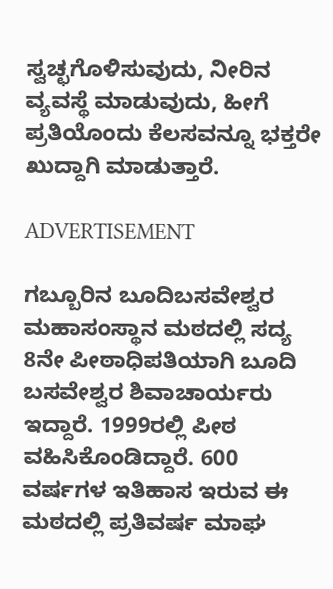ಸ್ವಚ್ಛಗೊಳಿಸುವುದು, ನೀರಿನ ವ್ಯವಸ್ಥೆ ಮಾಡುವುದು, ಹೀಗೆ ಪ್ರತಿಯೊಂದು ಕೆಲಸವನ್ನೂ ಭಕ್ತರೇ ಖುದ್ದಾಗಿ ಮಾಡುತ್ತಾರೆ.

ADVERTISEMENT

ಗಬ್ಬೂರಿನ ಬೂದಿಬಸವೇಶ್ವರ ಮಹಾಸಂಸ್ಥಾನ ಮಠದಲ್ಲಿ ಸದ್ಯ 8ನೇ ಪೀಠಾಧಿಪತಿಯಾಗಿ ಬೂದಿ ಬಸವೇಶ್ವರ ಶಿವಾಚಾರ್ಯರು ಇದ್ದಾರೆ. 1999ರಲ್ಲಿ ಪೀಠ ವಹಿಸಿಕೊಂಡಿದ್ದಾರೆ. 600 ವರ್ಷಗಳ ಇತಿಹಾಸ ಇರುವ ಈ ಮಠದಲ್ಲಿ ಪ್ರತಿವರ್ಷ ಮಾಘ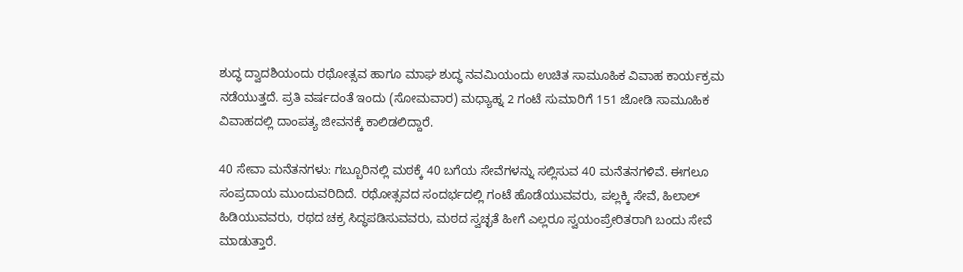ಶುದ್ಧ ದ್ವಾದಶಿಯಂದು ರಥೋತ್ಸವ ಹಾಗೂ ಮಾಘ ಶುದ್ಧ ನವಮಿಯಂದು ಉಚಿತ ಸಾಮೂಹಿಕ ವಿವಾಹ ಕಾರ್ಯಕ್ರಮ ನಡೆಯುತ್ತದೆ. ಪ್ರತಿ ವರ್ಷದಂತೆ ಇಂದು (ಸೋಮವಾರ) ಮಧ್ಯಾಹ್ನ 2 ಗಂಟೆ ಸುಮಾರಿಗೆ 151 ಜೋಡಿ ಸಾಮೂಹಿಕ ವಿವಾಹದಲ್ಲಿ ದಾಂಪತ್ಯ ಜೀವನಕ್ಕೆ ಕಾಲಿಡಲಿದ್ದಾರೆ.

40 ಸೇವಾ ಮನೆತನಗಳು: ಗಬ್ಬೂರಿನಲ್ಲಿ ಮಠಕ್ಕೆ 40 ಬಗೆಯ ಸೇವೆಗಳನ್ನು ಸಲ್ಲಿಸುವ 40 ಮನೆತನಗಳಿವೆ. ಈಗಲೂ ಸಂಪ್ರದಾಯ ಮುಂದುವರಿದಿದೆ. ರಥೋತ್ಸವದ ಸಂದರ್ಭದಲ್ಲಿ ಗಂಟೆ ಹೊಡೆಯುವವರು, ಪಲ್ಲಕ್ಕಿ ಸೇವೆ, ಹಿಲಾಲ್‌ ಹಿಡಿಯುವವರು, ರಥದ ಚಕ್ರ ಸಿದ್ಧಪಡಿಸುವವರು, ಮಠದ ಸ್ವಚ್ಛತೆ ಹೀಗೆ ಎಲ್ಲರೂ ಸ್ವಯಂಪ್ರೇರಿತರಾಗಿ ಬಂದು ಸೇವೆ ಮಾಡುತ್ತಾರೆ.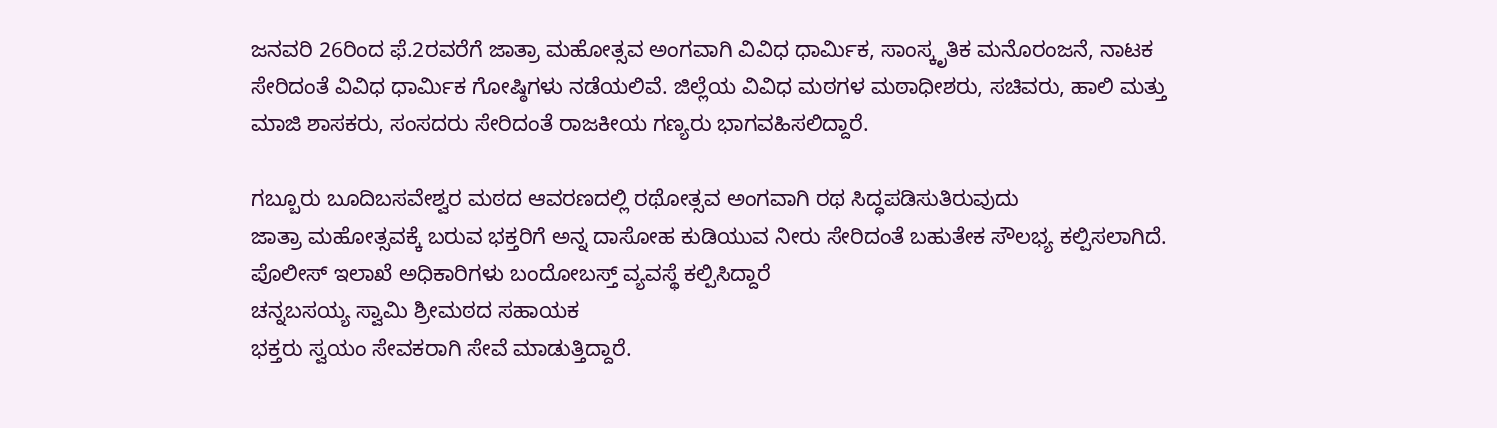ಜನವರಿ 26ರಿಂದ ಫೆ.2ರವರೆಗೆ ಜಾತ್ರಾ ಮಹೋತ್ಸವ ಅಂಗವಾಗಿ ವಿವಿಧ ಧಾರ್ಮಿಕ, ಸಾಂಸ್ಕೃತಿಕ ಮನೊರಂಜನೆ, ನಾಟಕ ಸೇರಿದಂತೆ ವಿವಿಧ ಧಾರ್ಮಿಕ ಗೋಷ್ಠಿಗಳು ನಡೆಯಲಿವೆ. ಜಿಲ್ಲೆಯ ವಿವಿಧ ಮಠಗಳ ಮಠಾಧೀಶರು, ಸಚಿವರು, ಹಾಲಿ ಮತ್ತು ಮಾಜಿ ಶಾಸಕರು, ಸಂಸದರು ಸೇರಿದಂತೆ ರಾಜಕೀಯ ಗಣ್ಯರು ಭಾಗವಹಿಸಲಿದ್ದಾರೆ.

ಗಬ್ಬೂರು ಬೂದಿಬಸವೇಶ್ವರ ಮಠದ ಆವರಣದಲ್ಲಿ ರಥೋತ್ಸವ ಅಂಗವಾಗಿ ರಥ ಸಿದ್ಧಪಡಿಸುತಿರುವುದು
ಜಾತ್ರಾ ಮಹೋತ್ಸವಕ್ಕೆ ಬರುವ ಭಕ್ತರಿಗೆ ಅನ್ನ ದಾಸೋಹ ಕುಡಿಯುವ ನೀರು ಸೇರಿದಂತೆ ಬಹುತೇಕ ಸೌಲಭ್ಯ ಕಲ್ಪಿಸಲಾಗಿದೆ. ಪೊಲೀಸ್‌ ಇಲಾಖೆ ಅಧಿಕಾರಿಗಳು ಬಂದೋಬಸ್ತ್‌ ವ್ಯವಸ್ಥೆ ಕಲ್ಪಿಸಿದ್ದಾರೆ
ಚನ್ನಬಸಯ್ಯ ಸ್ವಾಮಿ ಶ್ರೀಮಠದ ಸಹಾಯಕ
ಭಕ್ತರು ಸ್ವಯಂ ಸೇವಕರಾಗಿ ಸೇವೆ ಮಾಡುತ್ತಿದ್ದಾರೆ.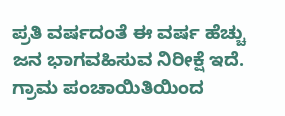ಪ್ರತಿ ವರ್ಷದಂತೆ ಈ ವರ್ಷ ಹೆಚ್ಚು ಜನ ಭಾಗವಹಿಸುವ ನಿರೀಕ್ಷೆ ಇದೆ. ಗ್ರಾಮ ಪಂಚಾಯಿತಿಯಿಂದ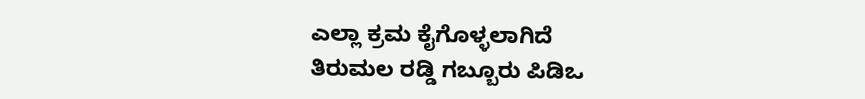ಎಲ್ಲಾ ಕ್ರಮ ಕೈಗೊಳ್ಳಲಾಗಿದೆ
ತಿರುಮಲ ರಡ್ಡಿ ಗಬ್ಬೂರು ಪಿಡಿಒ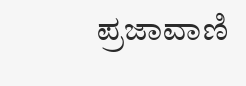ಪ್ರಜಾವಾಣಿ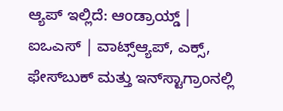ಆ್ಯಪ್ ಇಲ್ಲಿದೆ: ಆಂಡ್ರಾಯ್ಡ್ | ಐಒಎಸ್ | ವಾಟ್ಸ್ಆ್ಯಪ್, ಎಕ್ಸ್, ಫೇಸ್‌ಬುಕ್ ಮತ್ತು ಇನ್‌ಸ್ಟಾಗ್ರಾಂನಲ್ಲಿ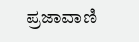ಪ್ರಜಾವಾಣಿ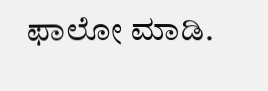ಫಾಲೋ ಮಾಡಿ.